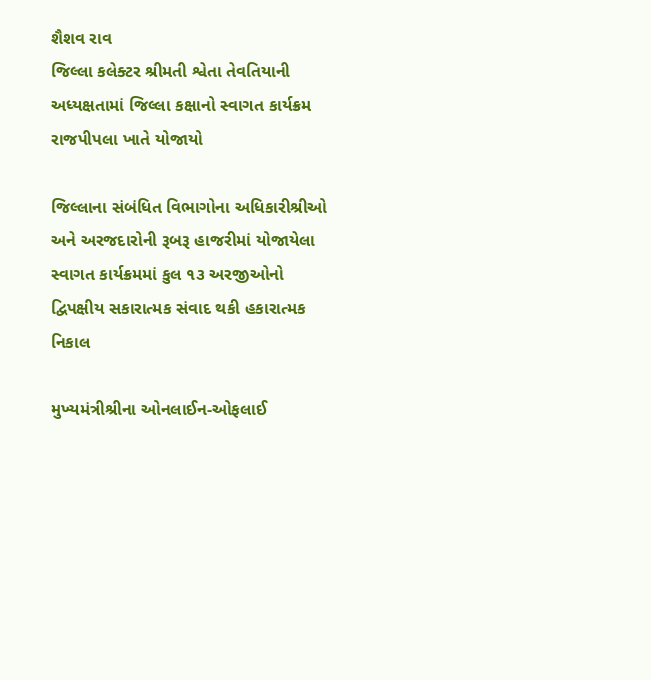શૈશવ રાવ
જિલ્લા કલેક્ટર શ્રીમતી શ્વેતા તેવતિયાની અધ્યક્ષતામાં જિલ્લા કક્ષાનો સ્વાગત કાર્યક્રમ રાજપીપલા ખાતે યોજાયો

જિલ્લાના સંબંધિત વિભાગોના અધિકારીશ્રીઓ અને અરજદારોની રૂબરૂ હાજરીમાં યોજાયેલા સ્વાગત કાર્યક્રમમાં કુલ ૧૩ અરજીઓનો દ્વિપક્ષીય સકારાત્મક સંવાદ થકી હકારાત્મક નિકાલ

મુખ્યમંત્રીશ્રીના ઓનલાઈન-ઓફલાઈ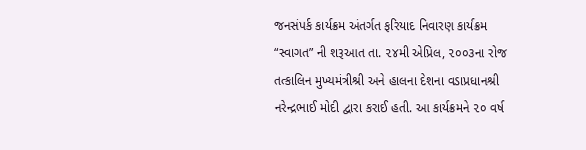જનસંપર્ક કાર્યક્રમ અંતર્ગત ફરિયાદ નિવારણ કાર્યક્રમ “સ્વાગત” ની શરૂઆત તા. ૨૪મી એપ્રિલ, ૨૦૦૩ના રોજ તત્કાલિન મુખ્યમંત્રીશ્રી અને હાલના દેશના વડાપ્રધાનશ્રી નરેન્દ્રભાઈ મોદી દ્વારા કરાઈ હતી. આ કાર્યક્રમને ૨૦ વર્ષ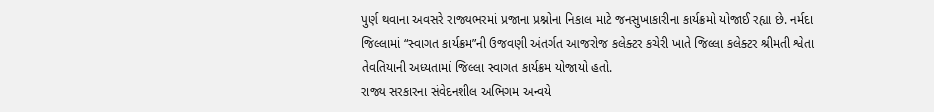પુર્ણ થવાના અવસરે રાજ્યભરમાં પ્રજાના પ્રશ્નોના નિકાલ માટે જનસુખાકારીના કાર્યક્રમો યોજાઈ રહ્યા છે. નર્મદા જિલ્લામાં “સ્વાગત કાર્યક્રમ”ની ઉજવણી અંતર્ગત આજરોજ કલેક્ટર કચેરી ખાતે જિલ્લા કલેક્ટર શ્રીમતી શ્વેતા તેવતિયાની અધ્યતામાં જિલ્લા સ્વાગત કાર્યક્રમ યોજાયો હતો.
રાજ્ય સરકારના સંવેદનશીલ અભિગમ અન્વયે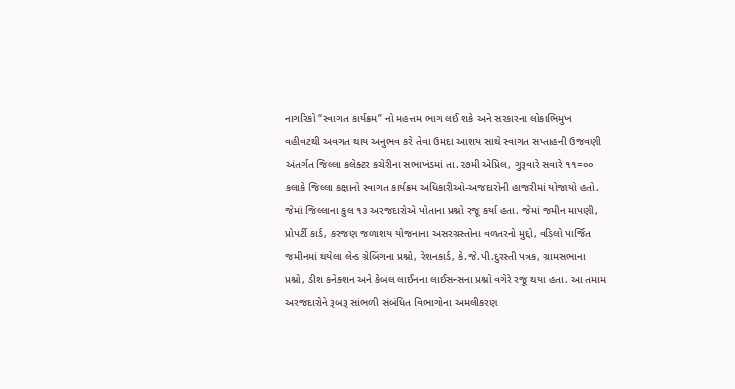નાગરિકો “સ્વાગત કાર્યક્રમ” નો મહત્તમ ભાગ લઈ શકે અને સરકારના લોકાભિમુખ વહીવટથી અવગત થાય અનુભવ કરે તેવા ઉમદા આશય સાથે સ્વાગત સપ્તાહની ઉજવણી અંતર્ગત જિલ્લા કલેક્ટર કચેરીના સભાખંડમાં તા.૨૭મી એપ્રિલ, ગુરૂવારે સવારે ૧૧=૦૦ કલાકે જિલ્લા કક્ષાનો સ્વાગત કાર્યક્રમ અધિકારીઓ-અજદારોની હાજરીમાં યોજાયો હતો. જેમાં જિલ્લાના કુલ ૧૩ અરજદારોએ પોતાના પ્રશ્નો રજૂ કર્યા હતા. જેમાં જમીન માપણી, પ્રોપર્ટી કાર્ડ, કરજણ જળાશય યોજનાના અસરગ્રસ્તોના વળતરનો મુદ્દો, વડિલો પાર્જિત જમીનમાં થયેલા લેન્ડ ગ્રેબિંગના પ્રશ્નો, રેશનકાર્ડ, કે.જે.પી.દુરસ્તી પત્રક, ગ્રામસભાના પ્રશ્નો, ડીશ કનેક્શન અને કેબલ લાઈનના લાઈસન્સના પ્રશ્નો વગેરે રજૂ થયા હતા. આ તમામ અરજદારોને રૂબરૂ સાંભળી સંબંધિત વિભાગોના અમલીકરણ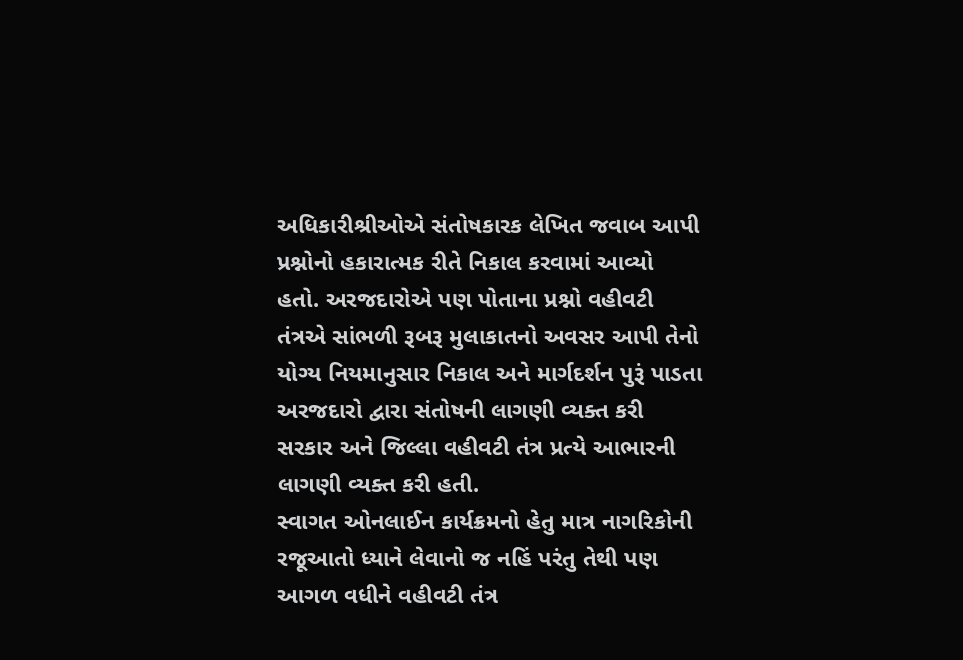અધિકારીશ્રીઓએ સંતોષકારક લેખિત જવાબ આપી પ્રશ્નોનો હકારાત્મક રીતે નિકાલ કરવામાં આવ્યો હતો. અરજદારોએ પણ પોતાના પ્રશ્નો વહીવટી તંત્રએ સાંભળી રૂબરૂ મુલાકાતનો અવસર આપી તેનો યોગ્ય નિયમાનુસાર નિકાલ અને માર્ગદર્શન પુરૂં પાડતા અરજદારો દ્વારા સંતોષની લાગણી વ્યક્ત કરી સરકાર અને જિલ્લા વહીવટી તંત્ર પ્રત્યે આભારની લાગણી વ્યક્ત કરી હતી.
સ્વાગત ઓનલાઈન કાર્યક્રમનો હેતુ માત્ર નાગરિકોની રજૂઆતો ધ્યાને લેવાનો જ નહિં પરંતુ તેથી પણ આગળ વધીને વહીવટી તંત્ર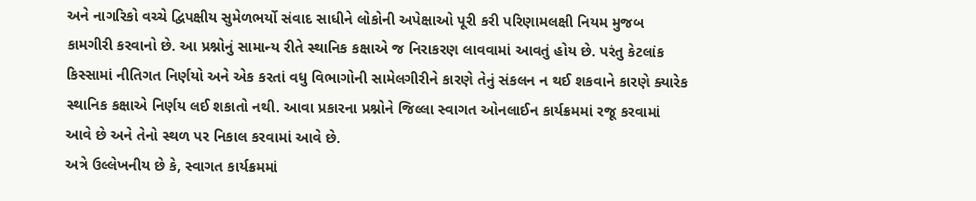અને નાગરિકો વચ્ચે દ્વિપક્ષીય સુમેળભર્યો સંવાદ સાધીને લોકોની અપેક્ષાઓ પૂરી કરી પરિણામલક્ષી નિયમ મુજબ કામગીરી કરવાનો છે. આ પ્રશ્નોનું સામાન્ય રીતે સ્થાનિક કક્ષાએ જ નિરાકરણ લાવવામાં આવતું હોય છે. પરંતુ કેટલાંક કિસ્સામાં નીતિગત નિર્ણયો અને એક કરતાં વધુ વિભાગોની સામેલગીરીને કારણે તેનું સંકલન ન થઈ શકવાને કારણે ક્યારેક સ્થાનિક કક્ષાએ નિર્ણય લઈ શકાતો નથી. આવા પ્રકારના પ્રશ્નોને જિલ્લા સ્વાગત ઓનલાઈન કાર્યક્રમમાં રજૂ કરવામાં આવે છે અને તેનો સ્થળ પર નિકાલ કરવામાં આવે છે.
અત્રે ઉલ્લેખનીય છે કે, સ્વાગત કાર્યક્રમમાં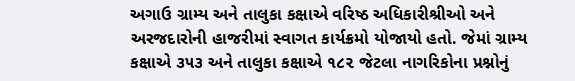અગાઉ ગ્રામ્ય અને તાલુકા કક્ષાએ વરિષ્ઠ અધિકારીશ્રીઓ અને અરજદારોની હાજરીમાં સ્વાગત કાર્યક્રમો યોજાયો હતો. જેમાં ગ્રામ્ય કક્ષાએ ૩૫૩ અને તાલુકા કક્ષાએ ૧૮૨ જેટલા નાગરિકોના પ્રશ્નોનું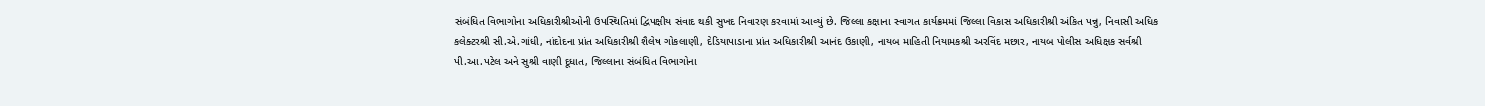સંબંધિત વિભાગોના અધિકારીશ્રીઓની ઉપસ્થિતિમાં દ્વિપક્ષીય સંવાદ થકી સુખદ નિવારણ કરવામાં આવ્યું છે. જિલ્લા કક્ષાના સ્વાગત કાર્યક્રમમાં જિલ્લા વિકાસ અધિકારીશ્રી અંકિત પન્નુ, નિવાસી અધિક કલેક્ટરશ્રી સી.એ.ગાંધી, નાંદોદના પ્રાંત અધિકારીશ્રી શૈલેષ ગોકલાણી, દેડિયાપાડાના પ્રાંત અધિકારીશ્રી આનંદ ઉકાણી, નાયબ માહિતી નિયામકશ્રી અરવિંદ મછાર, નાયબ પોલીસ અધિક્ષક સર્વશ્રી પી.આ.પટેલ અને સુશ્રી વાણી દૂધાત, જિલ્લાના સંબંધિત વિભાગોના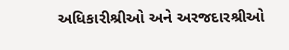અધિકારીશ્રીઓ અને અરજદારશ્રીઓ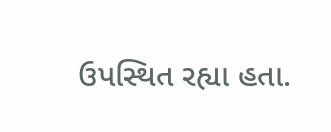ઉપસ્થિત રહ્યા હતા.